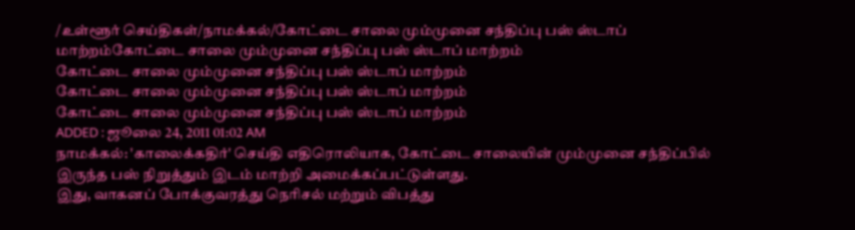/உள்ளூர் செய்திகள்/நாமக்கல்/கோட்டை சாலை மும்முனை சந்திப்பு பஸ் ஸ்டாப் மாற்றம்கோட்டை சாலை மும்முனை சந்திப்பு பஸ் ஸ்டாப் மாற்றம்
கோட்டை சாலை மும்முனை சந்திப்பு பஸ் ஸ்டாப் மாற்றம்
கோட்டை சாலை மும்முனை சந்திப்பு பஸ் ஸ்டாப் மாற்றம்
கோட்டை சாலை மும்முனை சந்திப்பு பஸ் ஸ்டாப் மாற்றம்
ADDED : ஜூலை 24, 2011 01:02 AM
நாமக்கல்: 'காலைக்கதிர்' செய்தி எதிரொலியாக, கோட்டை சாலையின் மும்முனை சந்திப்பில் இருந்த பஸ் நிறுத்தும் இடம் மாற்றி அமைக்கப்பட்டுள்ளது.
இது, வாகனப் போக்குவரத்து நெரிசல் மற்றும் விபத்து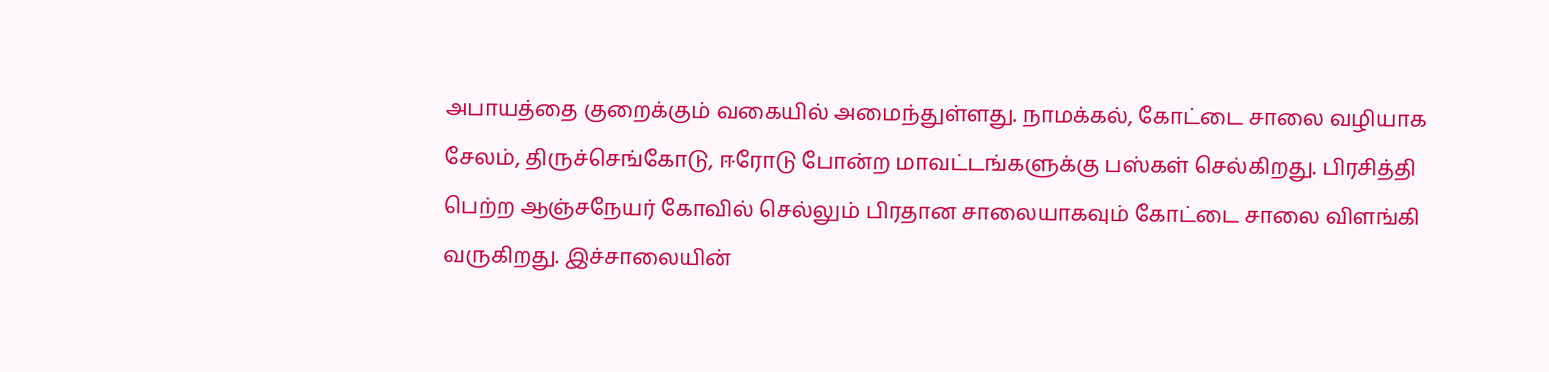அபாயத்தை குறைக்கும் வகையில் அமைந்துள்ளது. நாமக்கல், கோட்டை சாலை வழியாக சேலம், திருச்செங்கோடு, ஈரோடு போன்ற மாவட்டங்களுக்கு பஸ்கள் செல்கிறது. பிரசித்தி பெற்ற ஆஞ்சநேயர் கோவில் செல்லும் பிரதான சாலையாகவும் கோட்டை சாலை விளங்கி வருகிறது. இச்சாலையின்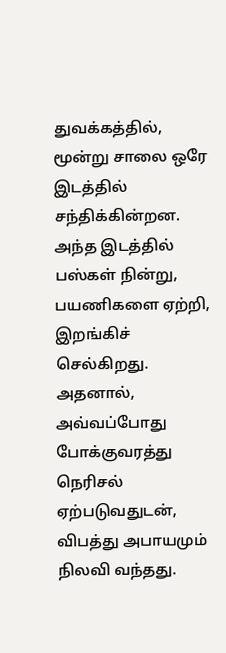துவக்கத்தில், மூன்று சாலை ஒரே இடத்தில் சந்திக்கின்றன. அந்த இடத்தில் பஸ்கள் நின்று, பயணிகளை ஏற்றி, இறங்கிச் செல்கிறது. அதனால், அவ்வப்போது போக்குவரத்து நெரிசல் ஏற்படுவதுடன், விபத்து அபாயமும் நிலவி வந்தது.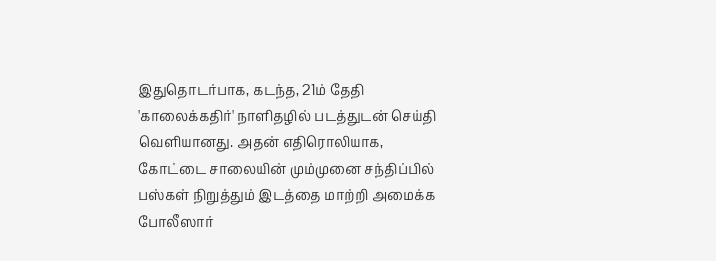இதுதொடர்பாக, கடந்த, 21ம் தேதி 'காலைக்கதிர்' நாளிதழில் படத்துடன் செய்தி வெளியானது. அதன் எதிரொலியாக, கோட்டை சாலையின் மும்முனை சந்திப்பில் பஸ்கள் நிறுத்தும் இடத்தை மாற்றி அமைக்க போலீஸார்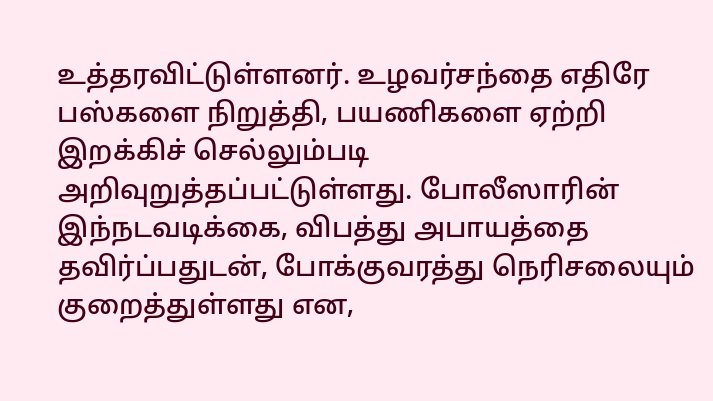உத்தரவிட்டுள்ளனர். உழவர்சந்தை எதிரே பஸ்களை நிறுத்தி, பயணிகளை ஏற்றி இறக்கிச் செல்லும்படி அறிவுறுத்தப்பட்டுள்ளது. போலீஸாரின் இந்நடவடிக்கை, விபத்து அபாயத்தை தவிர்ப்பதுடன், போக்குவரத்து நெரிசலையும் குறைத்துள்ளது என,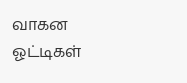வாகன ஓட்டிகள்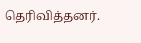தெரிவித்தனர்.